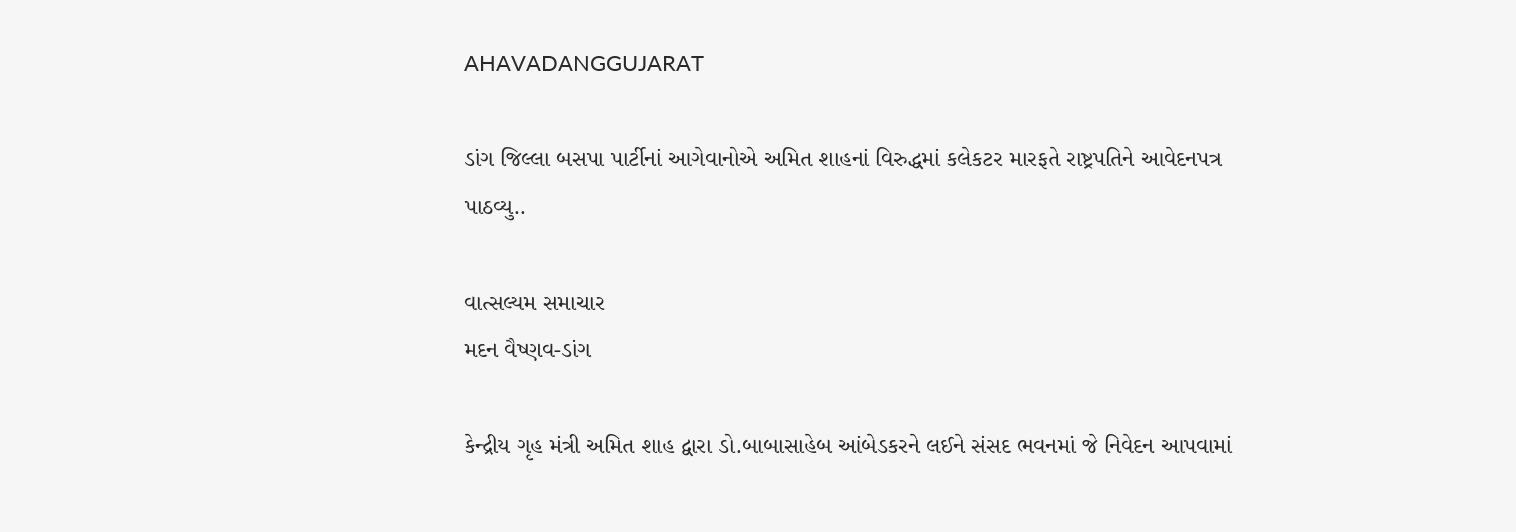AHAVADANGGUJARAT

ડાંગ જિલ્લા બસપા પાર્ટીનાં આગેવાનોએ અમિત શાહનાં વિરુદ્ધમાં કલેકટર મારફતે રાષ્ટ્રપતિને આવેદનપત્ર પાઠવ્યુ..

વાત્સલ્યમ સમાચાર
મદન વૈષ્ણવ-ડાંગ

કેન્દ્રીય ગૃહ મંત્રી અમિત શાહ દ્વારા ડો.બાબાસાહેબ આંબેડકરને લઈને સંસદ ભવનમાં જે નિવેદન આપવામાં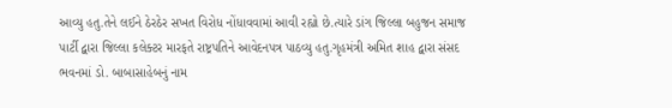આવ્યુ હતુ.તેને લઈને ઠેરઠેર સખત વિરોધ નોંધાવવામાં આવી રહ્યો છે.ત્યારે ડાંગ જિલ્લા બહુજન સમાજ પાર્ટી દ્વારા જિલ્લા કલેક્ટર મારફતે રાષ્ટ્રપતિને આવેદનપત્ર પાઠવ્યુ હતુ.ગૃહમંત્રી અમિત શાહ દ્વારા સંસદ ભવનમાં ડો. બાબાસાહેબનું નામ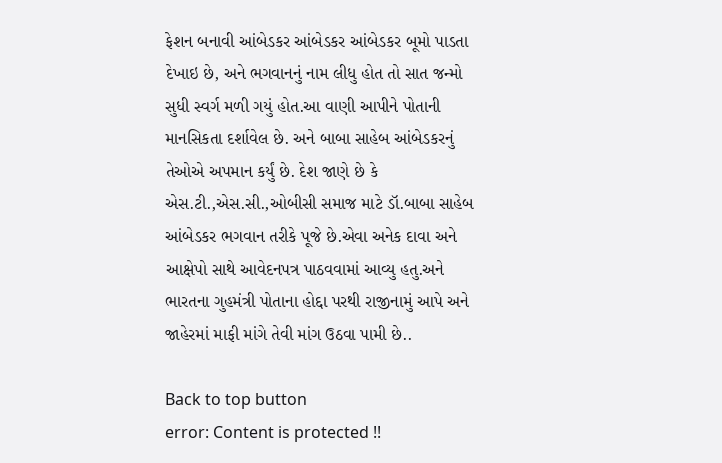ફેશન બનાવી આંબેડકર આંબેડકર આંબેડકર બૂમો પાડતા દેખાઇ છે, અને ભગવાનનું નામ લીધુ હોત તો સાત જન્મો સુધી સ્વર્ગ મળી ગયું હોત.આ વાણી આપીને પોતાની માનસિકતા દર્શાવેલ છે. અને બાબા સાહેબ આંબેડકરનું તેઓએ અપમાન કર્યું છે. દેશ જાણે છે કે એસ.ટી.,એસ.સી.,ઓબીસી સમાજ માટે ડૉ.બાબા સાહેબ આંબેડકર ભગવાન તરીકે પૂજે છે.એવા અનેક દાવા અને આક્ષેપો સાથે આવેદનપત્ર પાઠવવામાં આવ્યુ હતુ.અને ભારતના ગુહમંત્રી પોતાના હોદ્દા પરથી રાજીનામું આપે અને જાહેરમાં માફી માંગે તેવી માંગ ઉઠવા પામી છે..

Back to top button
error: Content is protected !!